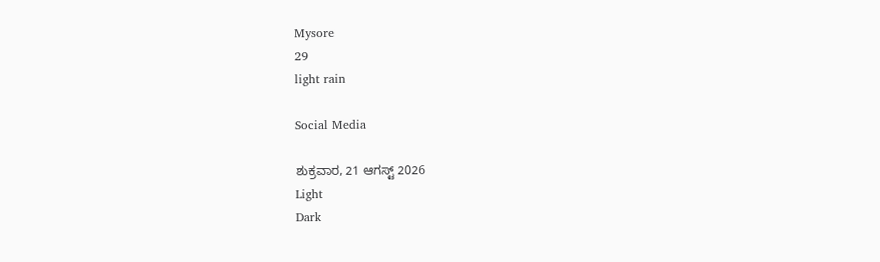Mysore
29
light rain

Social Media

ಶುಕ್ರವಾರ, 21 ಆಗಸ್ಟ್ 2026
Light
Dark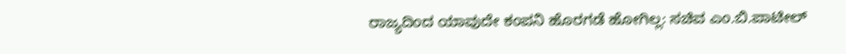ರಾಜ್ಯದಿಂದ ಯಾವುದೇ ಕಂಪನಿ ಹೊರಗಡೆ ಹೋಗಿಲ್ಲ: ಸಚಿವ ಎಂ.ಬಿ.ಪಾಟೀಲ್‌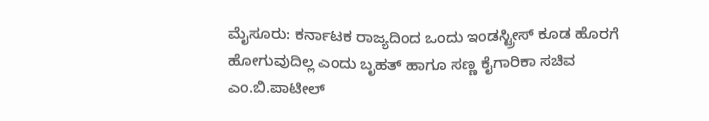ಮೈಸೂರು: ಕರ್ನಾಟಕ ರಾಜ್ಯದಿಂದ ಒಂದು ಇಂಡಸ್ಟ್ರೀಸ್ ಕೂಡ ಹೊರಗೆ ಹೋಗುವುದಿಲ್ಲ ಎಂದು ಬೃಹತ್ ಹಾಗೂ ಸಣ್ಣ ಕೈಗಾರಿಕಾ ಸಚಿವ ಎಂ.ಬಿ.ಪಾಟೀಲ್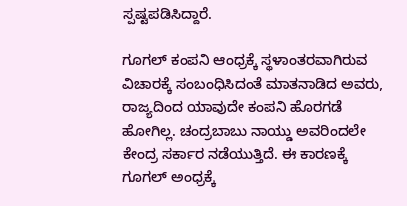ಸ್ಪಷ್ಟಪಡಿಸಿದ್ದಾರೆ.

ಗೂಗಲ್ ಕಂಪನಿ ಆಂಧ್ರಕ್ಕೆ ಸ್ಥಳಾಂತರವಾಗಿರುವ ವಿಚಾರಕ್ಕೆ ಸಂಬಂಧಿಸಿದಂತೆ ಮಾತನಾಡಿದ ಅವರು, ರಾಜ್ಯದಿಂದ ಯಾವುದೇ ಕಂಪನಿ ಹೊರಗಡೆ ಹೋಗಿಲ್ಲ. ಚಂದ್ರಬಾಬು ನಾಯ್ಡು ಅವರಿಂದಲೇ ಕೇಂದ್ರ ಸರ್ಕಾರ ನಡೆಯುತ್ತಿದೆ. ಈ ಕಾರಣಕ್ಕೆ ಗೂಗಲ್ ಅಂಧ್ರಕ್ಕೆ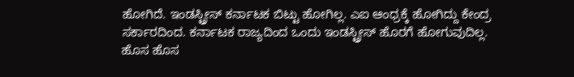ಹೋಗಿದೆ. ಇಂಡಸ್ಟ್ರೀಸ್ ಕರ್ನಾಟಕ ಬಿಟ್ಟು ಹೋಗಿಲ್ಲ. ಎಐ ಆಂಧ್ರಕ್ಕೆ ಹೋಗಿದ್ದು ಕೇಂದ್ರ ಸರ್ಕಾರದಿಂದ. ಕರ್ನಾಟಕ ರಾಜ್ಯದಿಂದ ಒಂದು ಇಂಡಸ್ಟ್ರೀಸ್ ಹೊರಗೆ ಹೋಗುವುದಿಲ್ಲ. ಹೊಸ ಹೊಸ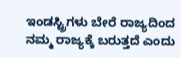ಇಂಡಸ್ಟ್ರಿಗಳು ಬೇರೆ ರಾಜ್ಯದಿಂದ ನಮ್ಮ ರಾಜ್ಯಕ್ಕೆ ಬರುತ್ತದೆ ಎಂದು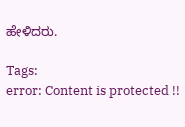ಹೇಳಿದರು.

Tags:
error: Content is protected !!